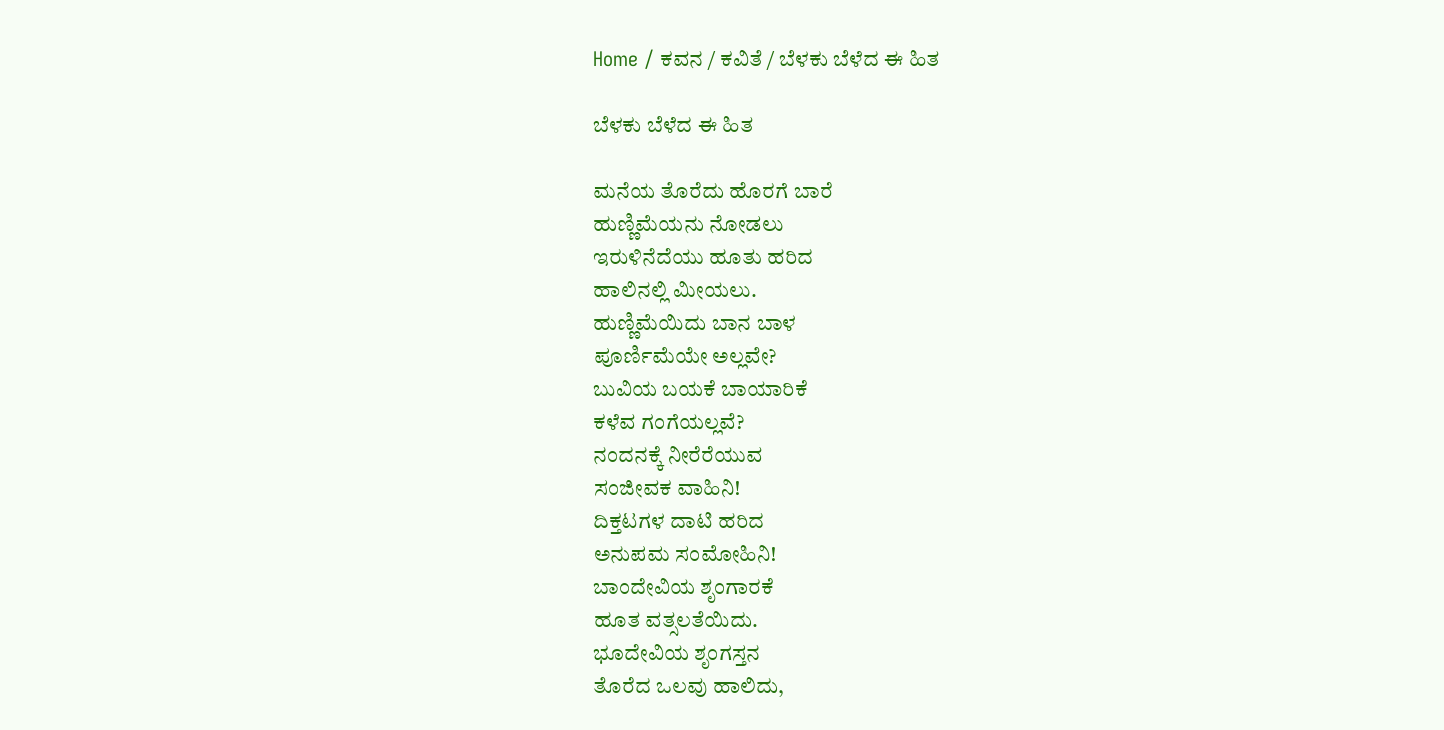Home / ಕವನ / ಕವಿತೆ / ಬೆಳಕು ಬೆಳೆದ ಈ ಹಿತ

ಬೆಳಕು ಬೆಳೆದ ಈ ಹಿತ

ಮನೆಯ ತೊರೆದು ಹೊರಗೆ ಬಾರೆ
ಹುಣ್ಣಿಮೆಯನು ನೋಡಲು
ಇರುಳಿನೆದೆಯು ಹೂತು ಹರಿದ
ಹಾಲಿನಲ್ಲಿ ಮೀಯಲು.
ಹುಣ್ಣಿಮೆಯಿದು ಬಾನ ಬಾಳ
ಪೂರ್ಣಿಮೆಯೇ ಅಲ್ಲವೇ?
ಬುವಿಯ ಬಯಕೆ ಬಾಯಾರಿಕೆ
ಕಳೆವ ಗಂಗೆಯಲ್ಲವೆ?
ನಂದನಕ್ಕೆ ನೀರೆರೆಯುವ
ಸಂಜೀವಕ ವಾಹಿನಿ!
ದಿಕ್ತಟಗಳ ದಾಟಿ ಹರಿದ
ಅನುಪಮ ಸಂಮೋಹಿನಿ!
ಬಾಂದೇವಿಯ ಶೃಂಗಾರಕೆ
ಹೂತ ವತ್ಸಲತೆಯಿದು.
ಭೂದೇವಿಯ ಶೃಂಗಸ್ತನ
ತೊರೆದ ಒಲವು ಹಾಲಿದು,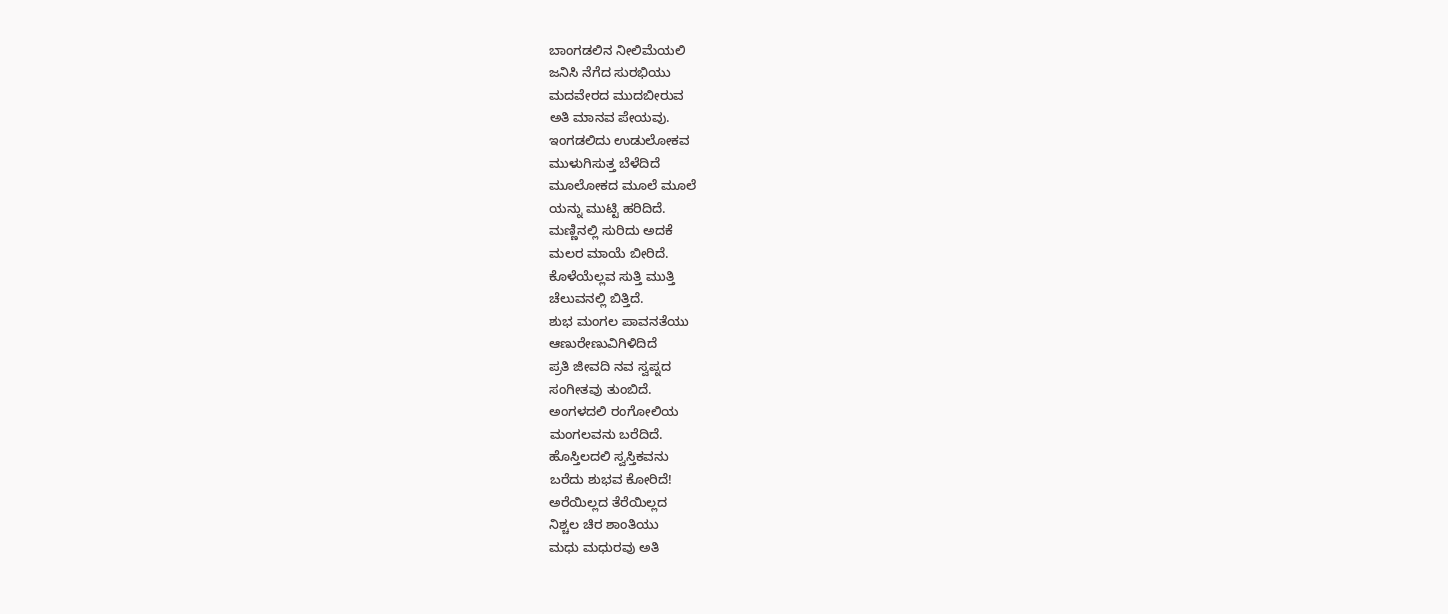ಬಾಂಗಡಲಿನ ನೀಲಿಮೆಯಲಿ
ಜನಿಸಿ ನೆಗೆದ ಸುರಭಿಯು
ಮದವೇರದ ಮುದಬೀರುವ
ಅತಿ ಮಾನವ ಪೇಯವು.
ಇಂಗಡಲಿದು ಉಡುಲೋಕವ
ಮುಳುಗಿಸುತ್ತ ಬೆಳೆದಿದೆ
ಮೂಲೋಕದ ಮೂಲೆ ಮೂಲೆ
ಯನ್ನು ಮುಟ್ಟಿ ಹರಿದಿದೆ.
ಮಣ್ಣಿನಲ್ಲಿ ಸುರಿದು ಅದಕೆ
ಮಲರ ಮಾಯೆ ಬೀರಿದೆ.
ಕೊಳೆಯೆಲ್ಲವ ಸುತ್ತಿ ಮುತ್ತಿ
ಚೆಲುವನಲ್ಲಿ ಬಿತ್ತಿದೆ.
ಶುಭ ಮಂಗಲ ಪಾವನತೆಯು
ಆಣುರೇಣುವಿಗಿಳಿದಿದೆ
ಪ್ರತಿ ಜೀವದಿ ನವ ಸ್ವಪ್ನದ
ಸಂಗೀತವು ತುಂಬಿದೆ.
ಅಂಗಳದಲಿ ರಂಗೋಲಿಯ
ಮಂಗಲವನು ಬರೆದಿದೆ.
ಹೊಸ್ತಿಲದಲಿ ಸ್ವಸ್ತಿಕವನು
ಬರೆದು ಶುಭವ ಕೋರಿದೆ!
ಅರೆಯಿಲ್ಲದ ತೆರೆಯಿಲ್ಲದ
ನಿಶ್ಚಲ ಚಿರ ಶಾಂತಿಯು
ಮಧು ಮಧುರವು ಅತಿ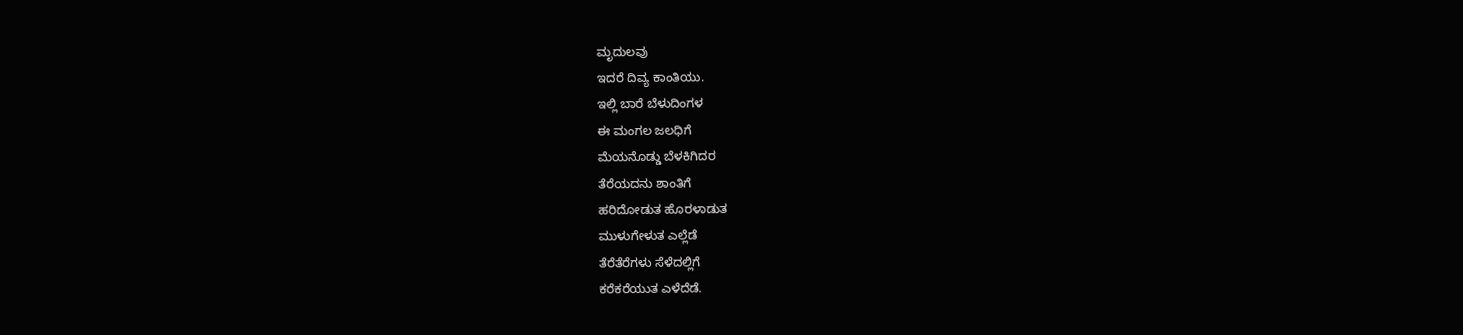ಮೃದುಲವು
ಇದರೆ ದಿವ್ಯ ಕಾಂತಿಯು.
ಇಲ್ಲಿ ಬಾರೆ ಬೆಳುದಿಂಗಳ
ಈ ಮಂಗಲ ಜಲಧಿಗೆ
ಮೆಯನೊಡ್ಡು ಬೆಳಕಿಗಿದರ
ತೆರೆಯದನು ಶಾಂತಿಗೆ
ಹರಿದೋಡುತ ಹೊರಳಾಡುತ
ಮುಳುಗೇಳುತ ಎಲ್ಲೆಡೆ
ತೆರೆತೆರೆಗಳು ಸೆಳೆದಲ್ಲಿಗೆ
ಕರೆಕರೆಯುತ ಎಳೆದೆಡೆ.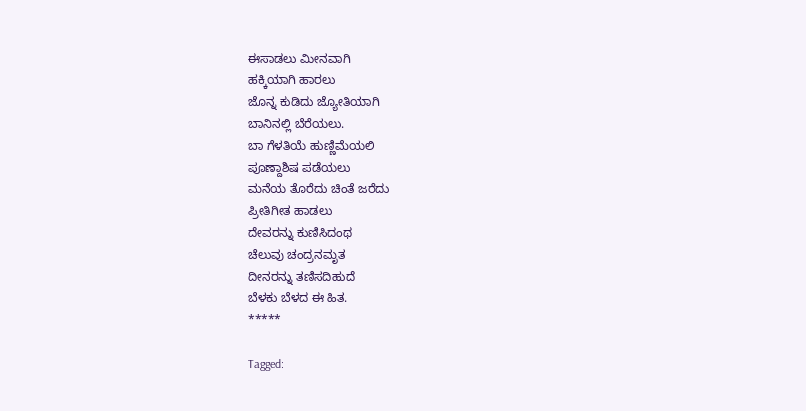ಈಸಾಡಲು ಮೀನವಾಗಿ
ಹಕ್ಕಿಯಾಗಿ ಹಾರಲು
ಜೊನ್ನ ಕುಡಿದು ಜ್ಯೋತಿಯಾಗಿ
ಬಾನಿನಲ್ಲಿ ಬೆರೆಯಲು.
ಬಾ ಗೆಳತಿಯೆ ಹುಣ್ಣಿಮೆಯಲಿ
ಪೂಣ್ದಾಶಿಷ ಪಡೆಯಲು
ಮನೆಯ ತೊರೆದು ಚಿಂತೆ ಜರೆದು
ಪ್ರೀತಿಗೀತ ಹಾಡಲು
ದೇವರನ್ನು ಕುಣಿಸಿದಂಥ
ಚೆಲುವು ಚಂದ್ರನಮೃತ
ದೀನರನ್ನು ತಣಿಸದಿಹುದೆ
ಬೆಳಕು ಬೆಳದ ಈ ಹಿತ.
*****

Tagged: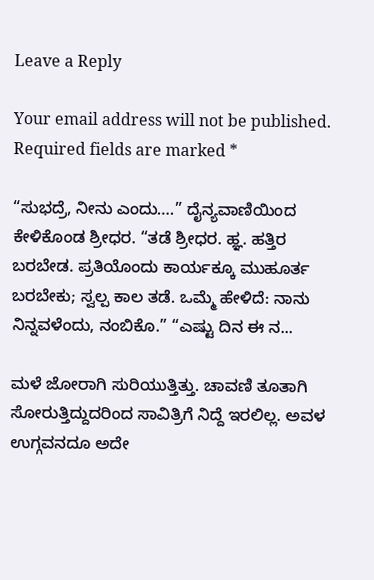Leave a Reply

Your email address will not be published. Required fields are marked *

“ಸುಭದ್ರೆ, ನೀನು ಎಂದು….” ದೈನ್ಯವಾಣಿಯಿಂದ ಕೇಳಿಕೊಂಡ ಶ್ರೀಧರ. “ತಡೆ ಶ್ರೀಧರ. ಹ್ಞ. ಹತ್ತಿರ ಬರಬೇಡ. ಪ್ರತಿಯೊಂದು ಕಾರ್ಯಕ್ಕೂ ಮುಹೂರ್ತ ಬರಬೇಕು; ಸ್ವಲ್ಪ ಕಾಲ ತಡೆ. ಒಮ್ಮೆ ಹೇಳಿದೆ: ನಾನು ನಿನ್ನವಳೆಂದು, ನಂಬಿಕೊ.” “ಎಷ್ಟು ದಿನ ಈ ನ...

ಮಳೆ ಜೋರಾಗಿ ಸುರಿಯುತ್ತಿತ್ತು. ಚಾವಣಿ ತೂತಾಗಿ ಸೋರುತ್ತಿದ್ದುದರಿಂದ ಸಾವಿತ್ರಿಗೆ ನಿದ್ದೆ ಇರಲಿಲ್ಲ. ಅವಳ ಉಗ್ಗವನದೂ ಅದೇ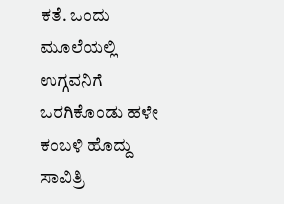ಕತೆ. ಒಂದು ಮೂಲೆಯಲ್ಲಿ ಉಗ್ಗವನಿಗೆ ಒರಗಿಕೊಂಡು ಹಳೇ ಕಂಬಳಿ ಹೊದ್ದು ಸಾವಿತ್ರಿ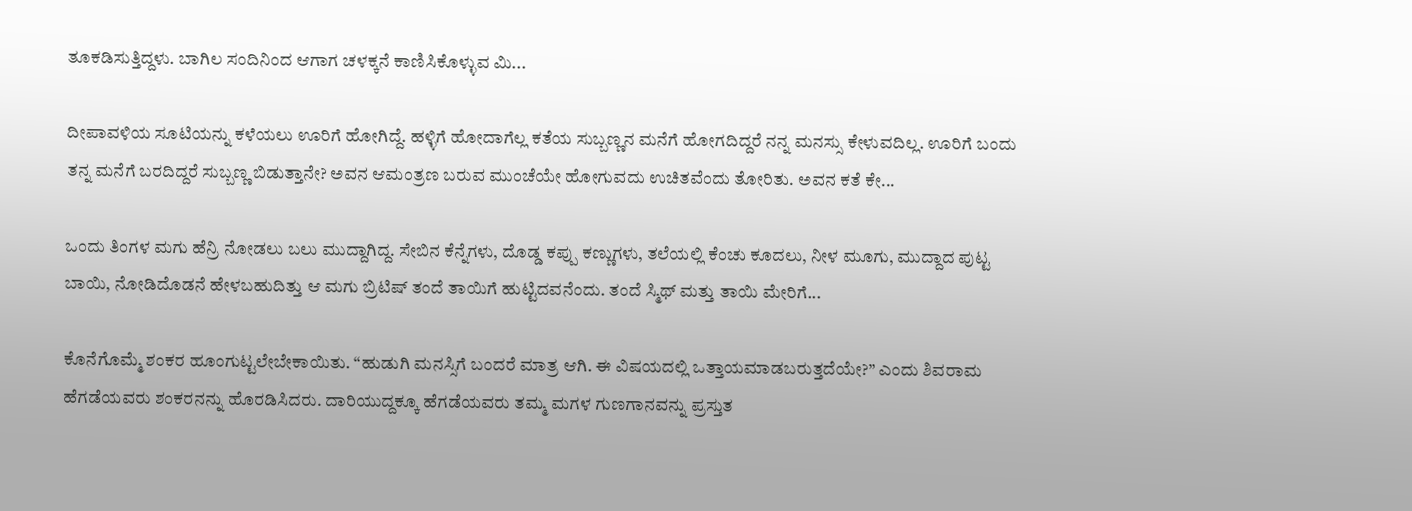ತೂಕಡಿಸುತ್ತಿದ್ದಳು. ಬಾಗಿಲ ಸಂದಿನಿಂದ ಆಗಾಗ ಚಳಕ್ಕನೆ ಕಾಣಿಸಿಕೊಳ್ಳುವ ಮಿ...

ದೀಪಾವಳಿಯ ಸೂಟಿಯನ್ನು ಕಳೆಯಲು ಊರಿಗೆ ಹೋಗಿದ್ದೆ. ಹಳ್ಳಿಗೆ ಹೋದಾಗೆಲ್ಲ ಕತೆಯ ಸುಬ್ಬಣ್ಣನ ಮನೆಗೆ ಹೋಗದಿದ್ದರೆ ನನ್ನ ಮನಸ್ಸು ಕೇಳುವದಿಲ್ಲ. ಊರಿಗೆ ಬಂದು ತನ್ನ ಮನೆಗೆ ಬರದಿದ್ದರೆ ಸುಬ್ಬಣ್ಣ ಬಿಡುತ್ತಾನೇ? ಅವನ ಆಮಂತ್ರಣ ಬರುವ ಮುಂಚೆಯೇ ಹೋಗುವದು ಉಚಿತವೆಂದು ತೋರಿತು. ಅವನ ಕತೆ ಕೇ...

ಒಂದು ತಿಂಗಳ ಮಗು ಹೆನ್ರಿ ನೋಡಲು ಬಲು ಮುದ್ದಾಗಿದ್ದ. ಸೇಬಿನ ಕೆನ್ನೆಗಳು, ದೊಡ್ಡ ಕಪ್ಪು ಕಣ್ಣುಗಳು, ತಲೆಯಲ್ಲಿ ಕೆಂಚು ಕೂದಲು, ನೀಳ ಮೂಗು, ಮುದ್ದಾದ ಪುಟ್ಟ ಬಾಯಿ, ನೋಡಿದೊಡನೆ ಹೇಳಬಹುದಿತ್ತು ಆ ಮಗು ಬ್ರಿಟಿಷ್ ತಂದೆ ತಾಯಿಗೆ ಹುಟ್ಟಿದವನೆಂದು. ತಂದೆ ಸ್ಮಿಥ್ ಮತ್ತು ತಾಯಿ ಮೇರಿಗೆ...

ಕೊನೆಗೊಮ್ಮೆ ಶಂಕರ ಹೂಂಗುಟ್ಟಲೇಬೇಕಾಯಿತು. “ಹುಡುಗಿ ಮನಸ್ಸಿಗೆ ಬಂದರೆ ಮಾತ್ರ ಆಗಿ. ಈ ವಿಷಯದಲ್ಲಿ ಒತ್ತಾಯಮಾಡಬರುತ್ತದೆಯೇ?” ಎಂದು ಶಿವರಾಮ ಹೆಗಡೆಯವರು ಶಂಕರನನ್ನು ಹೊರಡಿಸಿದರು. ದಾರಿಯುದ್ದಕ್ಕೂ ಹೆಗಡೆಯವರು ತಮ್ಮ ಮಗಳ ಗುಣಗಾನವನ್ನು ಪ್ರಸ್ತುತ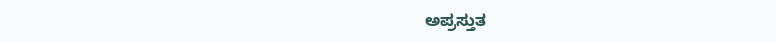ಅಪ್ರಸ್ತುತ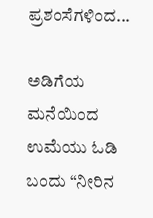ಪ್ರಶಂಸೆಗಳಿಂದ...

ಅಡಿಗೆಯ ಮನೆಯಿಂದ ಉಮೆಯು ಓಡಿ ಬಂದು “ನೀರಿನ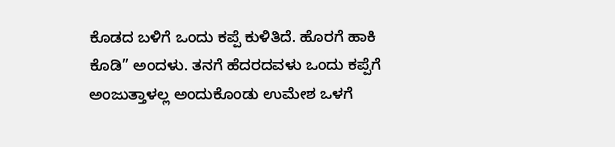ಕೊಡದ ಬಳಿಗೆ ಒಂದು ಕಪ್ಪೆ ಕುಳಿತಿದೆ. ಹೊರಗೆ ಹಾಕಿ ಕೊಡಿ” ಅಂದಳು. ತನಗೆ ಹೆದರದವಳು ಒಂದು ಕಪ್ಪೆಗೆ ಅಂಜುತ್ತಾಳಲ್ಲ ಅಂದುಕೊಂಡು ಉಮೇಶ ಒಳಗೆ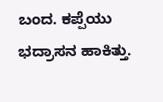ಬಂದ. ಕಪ್ಪೆಯು ಭದ್ರಾಸನ ಹಾಕಿತ್ತು.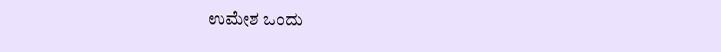ಉಮೇಶ ಒಂದು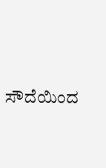ಸೌದೆಯಿಂದ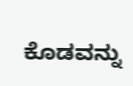ಕೊಡವನ್ನು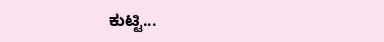ಕುಟ್ಟಿ...